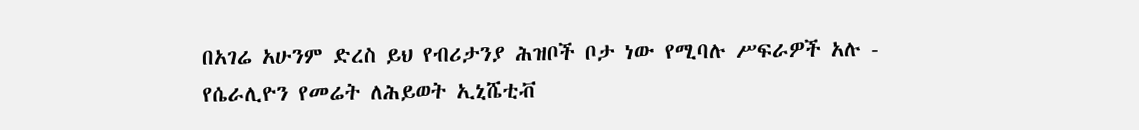በአገሬ አሁንም ድረስ ይህ የብሪታንያ ሕዝቦች ቦታ ነው የሚባሉ ሥፍራዎች አሉ - የሴራሊዮን የመሬት ለሕይወት ኢኒሼቲቭ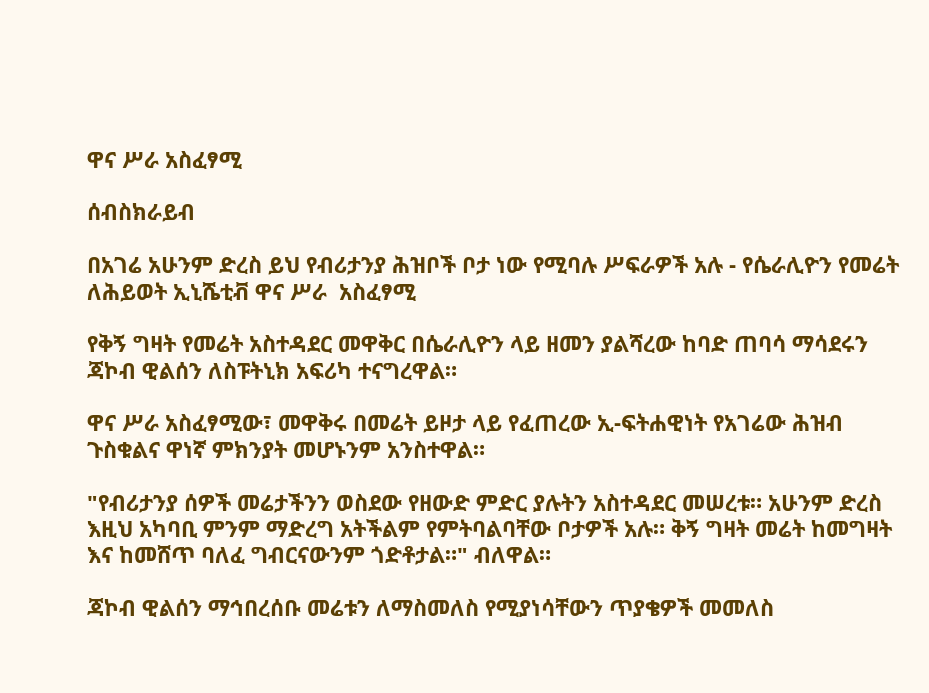ዋና ሥራ አስፈፃሚ

ሰብስክራይብ

በአገሬ አሁንም ድረስ ይህ የብሪታንያ ሕዝቦች ቦታ ነው የሚባሉ ሥፍራዎች አሉ - የሴራሊዮን የመሬት ለሕይወት ኢኒሼቲቭ ዋና ሥራ  አስፈፃሚ

የቅኝ ግዛት የመሬት አስተዳደር መዋቅር በሴራሊዮን ላይ ዘመን ያልሻረው ከባድ ጠባሳ ማሳደሩን ጃኮብ ዊልሰን ለስፑትኒክ አፍሪካ ተናግረዋል።

ዋና ሥራ አስፈፃሚው፣ መዋቅሩ በመሬት ይዞታ ላይ የፈጠረው ኢ-ፍትሐዊነት የአገሬው ሕዝብ ጉስቁልና ዋነኛ ምክንያት መሆኑንም አንስተዋል።

"የብሪታንያ ሰዎች መሬታችንን ወስደው የዘውድ ምድር ያሉትን አስተዳደር መሠረቱ። አሁንም ድረስ እዚህ አካባቢ ምንም ማድረግ አትችልም የምትባልባቸው ቦታዎች አሉ። ቅኝ ግዛት መሬት ከመግዛት እና ከመሸጥ ባለፈ ግብርናውንም ጎድቶታል።" ብለዋል።

ጃኮብ ዊልሰን ማኅበረሰቡ መሬቱን ለማስመለስ የሚያነሳቸውን ጥያቄዎች መመለስ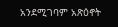አንደሚገባም አጽዕኖት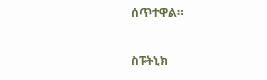ሰጥተዋል።

ስፑትኒክ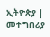ኢትዮጵያ | መተግበሪያ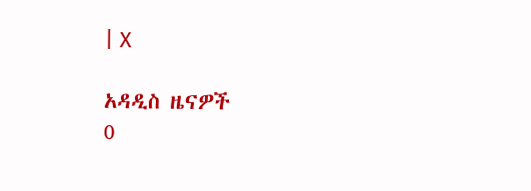| X

አዳዲስ ዜናዎች
0